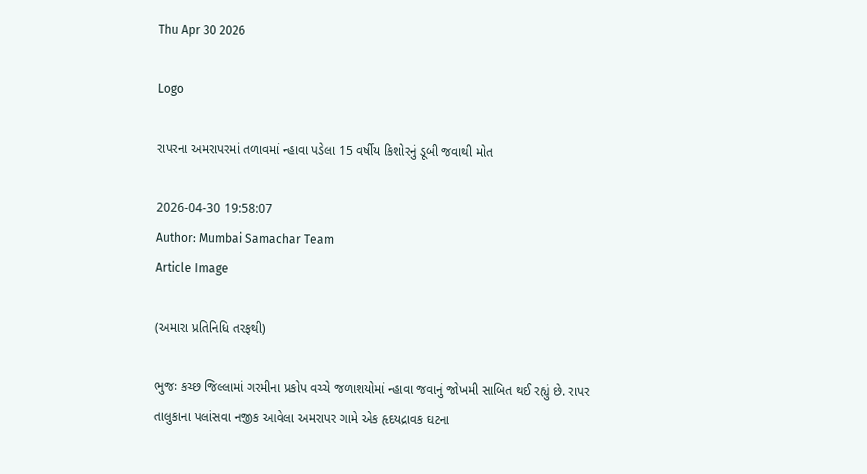Thu Apr 30 2026

Logo

રાપરના અમરાપરમાં તળાવમાં ન્હાવા પડેલા 15 વર્ષીય કિશોરનું ડૂબી જવાથી મોત

2026-04-30 19:58:07
Author: Mumbai Samachar Team
Article Image

(અમારા પ્રતિનિધિ તરફથી)

ભુજઃ કચ્છ જિલ્લામાં ગરમીના પ્રકોપ વચ્ચે જળાશયોમાં ન્હાવા જવાનું જોખમી સાબિત થઈ રહ્યું છે. રાપર તાલુકાના પલાંસવા નજીક આવેલા અમરાપર ગામે એક હૃદયદ્રાવક ઘટના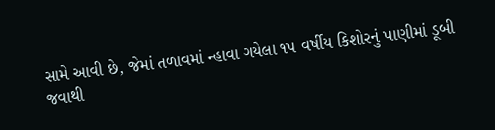સામે આવી છે, જેમાં તળાવમાં ન્હાવા ગયેલા ૧૫ વર્ષીય કિશોરનું પાણીમાં ડૂબી જવાથી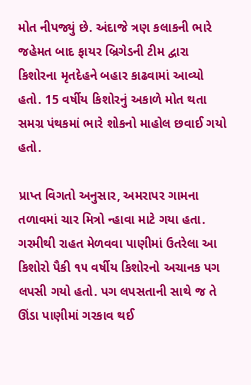મોત નીપજ્યું છે. અંદાજે ત્રણ કલાકની ભારે જહેમત બાદ ફાયર બ્રિગેડની ટીમ દ્વારા કિશોરના મૃતદેહને બહાર કાઢવામાં આવ્યો હતો. 15 વર્ષીય કિશોરનું અકાળે મોત થતા સમગ્ર પંથકમાં ભારે શોકનો માહોલ છવાઈ ગયો હતો.

પ્રાપ્ત વિગતો અનુસાર, અમરાપર ગામના તળાવમાં ચાર મિત્રો ન્હાવા માટે ગયા હતા. ગરમીથી રાહત મેળવવા પાણીમાં ઉતરેલા આ કિશોરો પૈકી ૧૫ વર્ષીય કિશોરનો અચાનક પગ લપસી ગયો હતો. પગ લપસતાની સાથે જ તે ઊંડા પાણીમાં ગરકાવ થઈ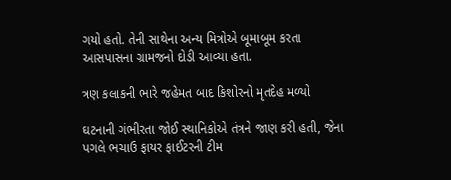ગયો હતો. તેની સાથેના અન્ય મિત્રોએ બૂમાબૂમ કરતા આસપાસના ગ્રામજનો દોડી આવ્યા હતા.

ત્રણ કલાકની ભારે જહેમત બાદ કિશોરનો મૃતદેહ મળ્યો

ઘટનાની ગંભીરતા જોઈ સ્થાનિકોએ તંત્રને જાણ કરી હતી, જેના પગલે ભચાઉ ફાયર ફાઈટરની ટીમ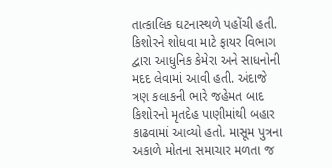તાત્કાલિક ઘટનાસ્થળે પહોંચી હતી. કિશોરને શોધવા માટે ફાયર વિભાગ દ્વારા આધુનિક કેમેરા અને સાધનોની મદદ લેવામાં આવી હતી. અંદાજે ત્રણ કલાકની ભારે જહેમત બાદ કિશોરનો મૃતદેહ પાણીમાંથી બહાર કાઢવામાં આવ્યો હતો. માસૂમ પુત્રના અકાળે મોતના સમાચાર મળતા જ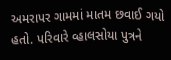અમરાપર ગામમાં માતમ છવાઈ ગયો હતો. પરિવારે વ્હાલસોયા પુત્રને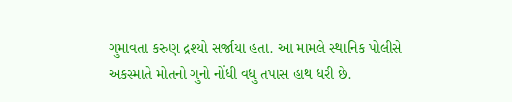ગુમાવતા કરુણ દ્રશ્યો સર્જાયા હતા. આ મામલે સ્થાનિક પોલીસે અકસ્માતે મોતનો ગુનો નોંધી વધુ તપાસ હાથ ધરી છે.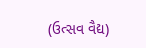(ઉત્સવ વૈદ્ય)